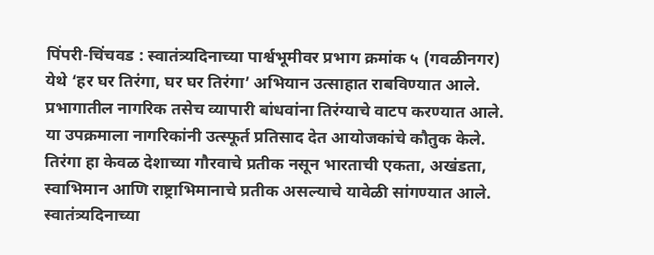पिंपरी-चिंचवड : स्वातंत्र्यदिनाच्या पार्श्वभूमीवर प्रभाग क्रमांक ५ (गवळीनगर) येथे ‘हर घर तिरंगा, घर घर तिरंगा’ अभियान उत्साहात राबविण्यात आले. प्रभागातील नागरिक तसेच व्यापारी बांधवांना तिरंग्याचे वाटप करण्यात आले. या उपक्रमाला नागरिकांनी उत्स्फूर्त प्रतिसाद देत आयोजकांचे कौतुक केले.
तिरंगा हा केवळ देशाच्या गौरवाचे प्रतीक नसून भारताची एकता, अखंडता, स्वाभिमान आणि राष्ट्राभिमानाचे प्रतीक असल्याचे यावेळी सांगण्यात आले. स्वातंत्र्यदिनाच्या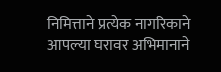निमित्ताने प्रत्येक नागरिकाने आपल्या घरावर अभिमानाने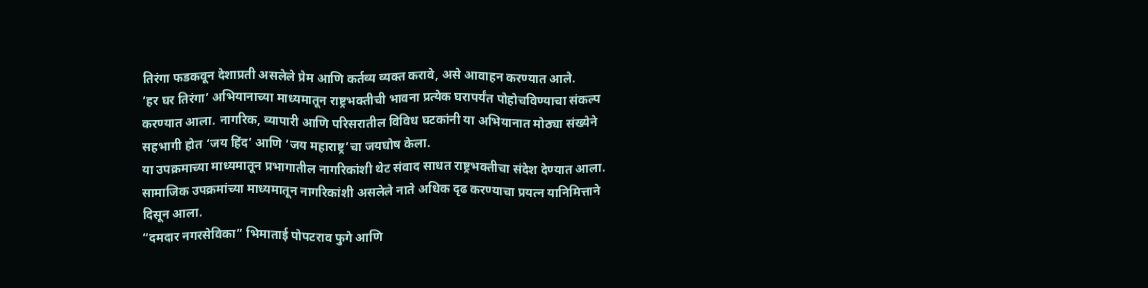तिरंगा फडकवून देशाप्रती असलेले प्रेम आणि कर्तव्य व्यक्त करावे, असे आवाहन करण्यात आले.
‘हर घर तिरंगा’ अभियानाच्या माध्यमातून राष्ट्रभक्तीची भावना प्रत्येक घरापर्यंत पोहोचविण्याचा संकल्प करण्यात आला. नागरिक, व्यापारी आणि परिसरातील विविध घटकांनी या अभियानात मोठ्या संख्येने सहभागी होत ‘जय हिंद’ आणि ‘जय महाराष्ट्र’चा जयघोष केला.
या उपक्रमाच्या माध्यमातून प्रभागातील नागरिकांशी थेट संवाद साधत राष्ट्रभक्तीचा संदेश देण्यात आला. सामाजिक उपक्रमांच्या माध्यमातून नागरिकांशी असलेले नाते अधिक दृढ करण्याचा प्रयत्न यानिमित्ताने दिसून आला.
“दमदार नगरसेविका” भिमाताई पोपटराव फुगे आणि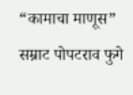“कामाचा माणूस” सम्राट पोपटराव फुगे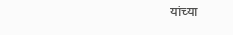यांच्या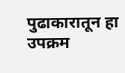पुढाकारातून हा उपक्रम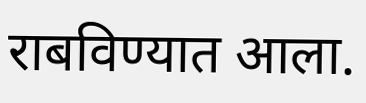राबविण्यात आला.